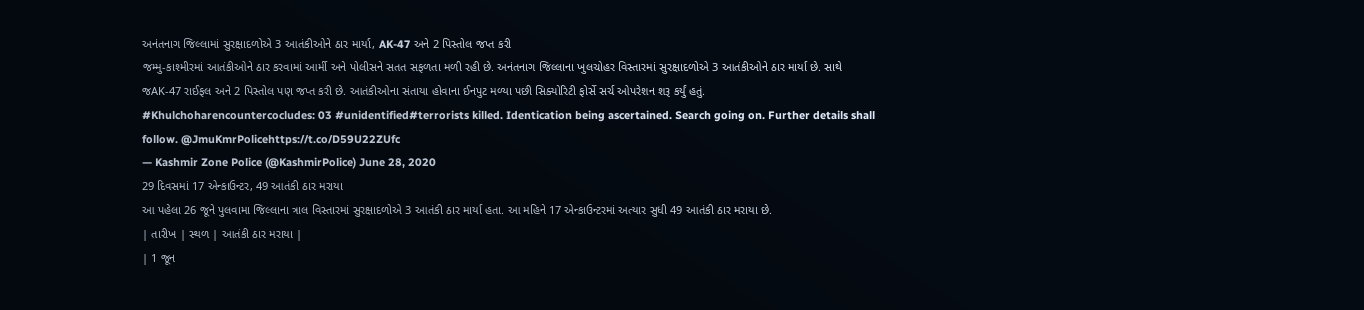અનંતનાગ જિલ્લામાં સુરક્ષાદળોએ 3 આતંકીઓને ઠાર માર્યા, AK-47 અને 2 પિસ્તોલ જપ્ત કરી
જમ્મુ-કાશ્મીરમાં આતંકીઓને ઠાર કરવામાં આર્મી અને પોલીસને સતત સફળતા મળી રહી છે. અનંતનાગ જિલ્લાના ખુલચોહર વિસ્તારમાં સુરક્ષાદળોએ 3 આતંકીઓને ઠાર માર્યા છે. સાથે જAK-47 રાઈફલ અને 2 પિસ્તોલ પણ જપ્ત કરી છે. આતંકીઓના સંતાયા હોવાના ઈનપુટ મળ્યા પછી સિક્યોરિટી ફોર્સે સર્ચ ઓપરેશન શરૂ કર્યું હતું.
#Khulchoharencountercocludes: 03 #unidentified#terrorists killed. Identication being ascertained. Search going on. Further details shall follow. @JmuKmrPolicehttps://t.co/D59U22ZUfc
— Kashmir Zone Police (@KashmirPolice) June 28, 2020
29 દિવસમાં 17 એન્કાઉન્ટર, 49 આતંકી ઠાર મરાયા
આ પહેલા 26 જૂને પુલવામા જિલ્લાના ત્રાલ વિસ્તારમાં સુરક્ષાદળોએ 3 આતંકી ઠાર માર્યા હતા. આ મહિને 17 એન્કાઉન્ટરમાં અત્યાર સુધી 49 આતંકી ઠાર મરાયા છે.
| તારીખ | સ્થળ | આતંકી ઠાર મરાયા |
| 1 જૂન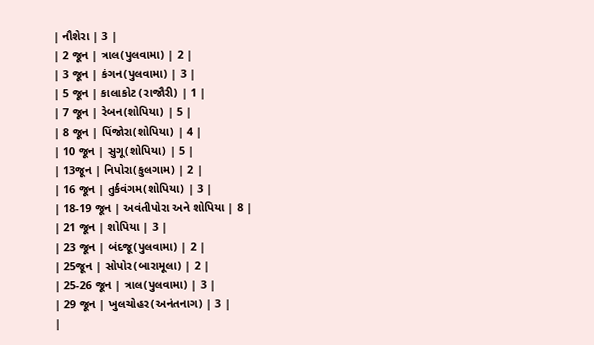| નૌશેરા | 3 |
| 2 જૂન | ત્રાલ(પુલવામા) | 2 |
| 3 જૂન | કંગન(પુલવામા) | 3 |
| 5 જૂન | કાલાકોટ (રાજૌરી) | 1 |
| 7 જૂન | રેબન(શોપિયા) | 5 |
| 8 જૂન | પિંજોરા(શોપિયા) | 4 |
| 10 જૂન | સુગૂ(શોપિયા) | 5 |
| 13જૂન | નિપોરા(કુલગામ) | 2 |
| 16 જૂન | તુર્કવંગમ(શોપિયા) | 3 |
| 18-19 જૂન | અવંતીપોરા અને શોપિયા | 8 |
| 21 જૂન | શોપિયા | 3 |
| 23 જૂન | બંદજૂ(પુલવામા) | 2 |
| 25જૂન | સોપોર(બારામૂલા) | 2 |
| 25-26 જૂન | ત્રાલ(પુલવામા) | 3 |
| 29 જૂન | ખુલચોહર(અનંતનાગ) | 3 |
|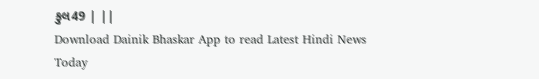કુલ49 | ||
Download Dainik Bhaskar App to read Latest Hindi News Today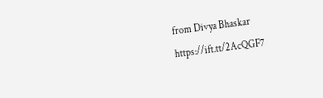from Divya Bhaskar https://ift.tt/2AcQGF7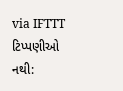via IFTTT
ટિપ્પણીઓ નથી: